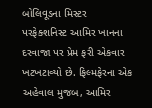બોલિવૂડના મિસ્ટર પરફેક્શનિસ્ટ આમિર ખાનના દરવાજા પર પ્રેમ ફરી એકવાર ખટખટાવ્યો છે. ફિલ્મફેરના એક અહેવાલ મુજબ, આમિર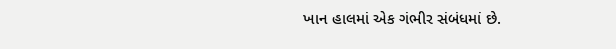ખાન હાલમાં એક ગંભીર સંબંધમાં છે.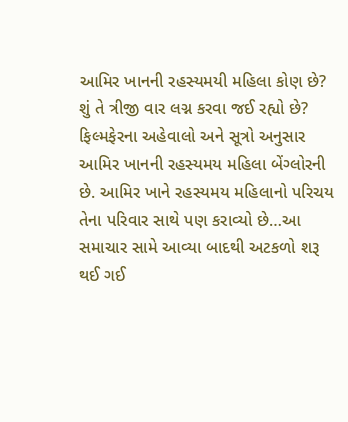આમિર ખાનની રહસ્યમયી મહિલા કોણ છે? શું તે ત્રીજી વાર લગ્ન કરવા જઈ રહ્યો છે? ફિલ્મફેરના અહેવાલો અને સૂત્રો અનુસાર આમિર ખાનની રહસ્યમય મહિલા બેંગ્લોરની છે. આમિર ખાને રહસ્યમય મહિલાનો પરિચય તેના પરિવાર સાથે પણ કરાવ્યો છે…આ સમાચાર સામે આવ્યા બાદથી અટકળો શરૂ થઈ ગઈ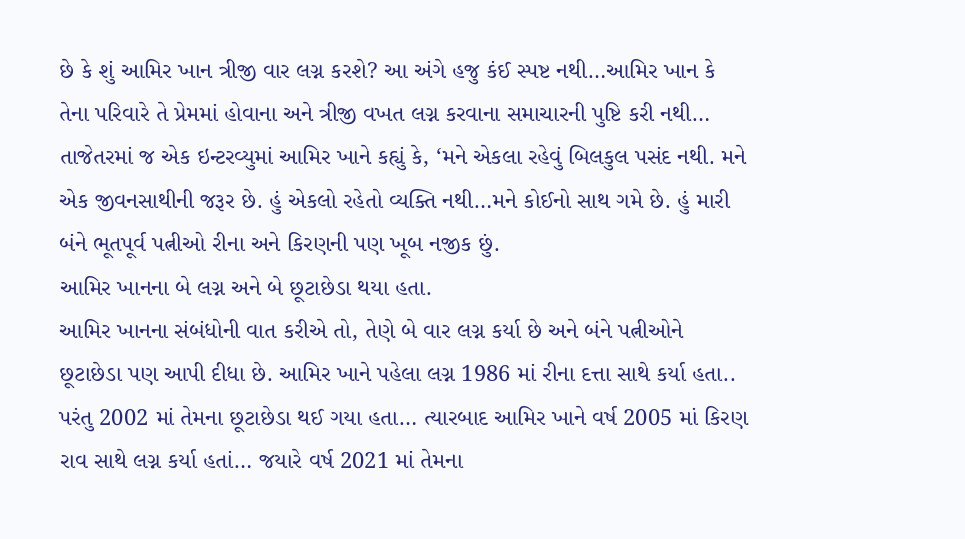છે કે શું આમિર ખાન ત્રીજી વાર લગ્ન કરશે? આ અંગે હજુ કંઈ સ્પષ્ટ નથી…આમિર ખાન કે તેના પરિવારે તે પ્રેમમાં હોવાના અને ત્રીજી વખત લગ્ન કરવાના સમાચારની પુષ્ટિ કરી નથી…
તાજેતરમાં જ એક ઇન્ટરવ્યુમાં આમિર ખાને કહ્યું કે, ‘મને એકલા રહેવું બિલકુલ પસંદ નથી. મને એક જીવનસાથીની જરૂર છે. હું એકલો રહેતો વ્યક્તિ નથી…મને કોઈનો સાથ ગમે છે. હું મારી બંને ભૂતપૂર્વ પત્નીઓ રીના અને કિરણની પણ ખૂબ નજીક છું.
આમિર ખાનના બે લગ્ન અને બે છૂટાછેડા થયા હતા.
આમિર ખાનના સંબંધોની વાત કરીએ તો, તેણે બે વાર લગ્ન કર્યા છે અને બંને પત્નીઓને છૂટાછેડા પણ આપી દીધા છે. આમિર ખાને પહેલા લગ્ન 1986 માં રીના દત્તા સાથે કર્યા હતા.. પરંતુ 2002 માં તેમના છૂટાછેડા થઈ ગયા હતા… ત્યારબાદ આમિર ખાને વર્ષ 2005 માં કિરણ રાવ સાથે લગ્ન કર્યા હતાં… જયારે વર્ષ 2021 માં તેમના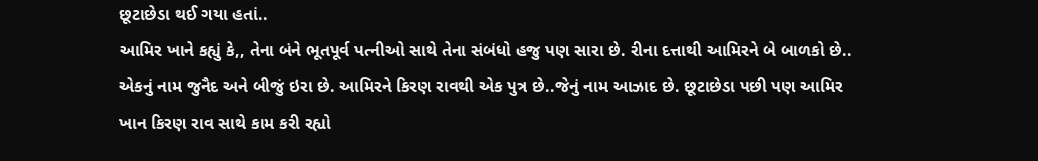છૂટાછેડા થઈ ગયા હતાં..
આમિર ખાને કહ્યું કે,, તેના બંને ભૂતપૂર્વ પત્નીઓ સાથે તેના સંબંધો હજુ પણ સારા છે. રીના દત્તાથી આમિરને બે બાળકો છે.. એકનું નામ જુનૈદ અને બીજું ઇરા છે. આમિરને કિરણ રાવથી એક પુત્ર છે..જેનું નામ આઝાદ છે. છૂટાછેડા પછી પણ આમિર ખાન કિરણ રાવ સાથે કામ કરી રહ્યો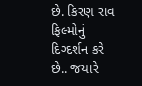છે. કિરણ રાવ ફિલ્મોનું દિગ્દર્શન કરે છે.. જયારે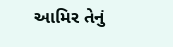આમિર તેનું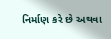નિર્માણ કરે છે અથવા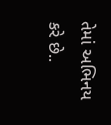તેમાં અભિનય કરે છે..